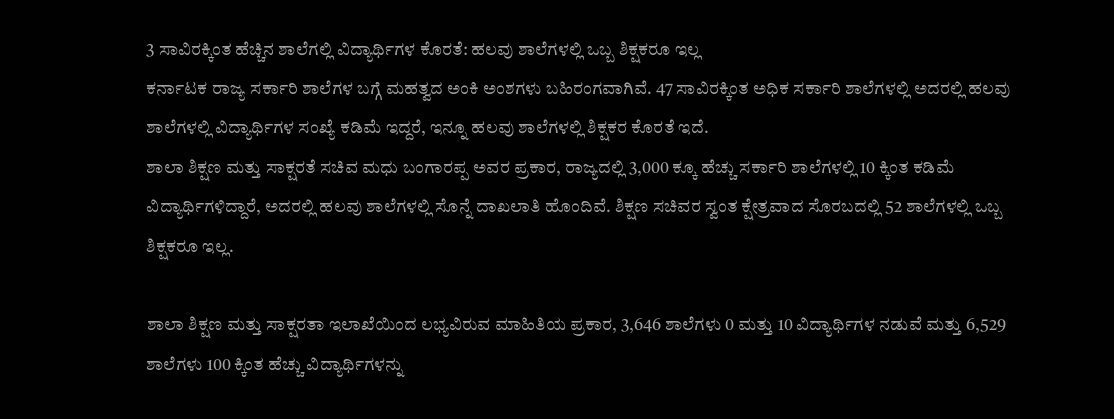3 ಸಾವಿರಕ್ಕಿಂತ ಹೆಚ್ಚಿನ ಶಾಲೆಗಲ್ಲಿ ವಿದ್ಯಾರ್ಥಿಗಳ ಕೊರತೆ: ಹಲವು ಶಾಲೆಗಳಲ್ಲಿ ಒಬ್ಬ ಶಿಕ್ಷಕರೂ ಇಲ್ಲ
ಕರ್ನಾಟಕ ರಾಜ್ಯ ಸರ್ಕಾರಿ ಶಾಲೆಗಳ ಬಗ್ಗೆ ಮಹತ್ವದ ಅಂಕಿ ಅಂಶಗಳು ಬಹಿರಂಗವಾಗಿವೆ. 47 ಸಾವಿರಕ್ಕಿಂತ ಅಧಿಕ ಸರ್ಕಾರಿ ಶಾಲೆಗಳಲ್ಲಿ ಅದರಲ್ಲಿ ಹಲವು ಶಾಲೆಗಳಲ್ಲಿ ವಿದ್ಯಾರ್ಥಿಗಳ ಸಂಖ್ಯೆ ಕಡಿಮೆ ಇದ್ದರೆ, ಇನ್ನೂ ಹಲವು ಶಾಲೆಗಳಲ್ಲಿ ಶಿಕ್ಷಕರ ಕೊರತೆ ಇದೆ.
ಶಾಲಾ ಶಿಕ್ಷಣ ಮತ್ತು ಸಾಕ್ಷರತೆ ಸಚಿವ ಮಧು ಬಂಗಾರಪ್ಪ ಅವರ ಪ್ರಕಾರ, ರಾಜ್ಯದಲ್ಲಿ 3,000 ಕ್ಕೂ ಹೆಚ್ಚು ಸರ್ಕಾರಿ ಶಾಲೆಗಳಲ್ಲಿ 10 ಕ್ಕಿಂತ ಕಡಿಮೆ ವಿದ್ಯಾರ್ಥಿಗಳಿದ್ದಾರೆ, ಅದರಲ್ಲಿ ಹಲವು ಶಾಲೆಗಳಲ್ಲಿ ಸೊನ್ನೆ ದಾಖಲಾತಿ ಹೊಂದಿವೆ. ಶಿಕ್ಷಣ ಸಚಿವರ ಸ್ವಂತ ಕ್ಷೇತ್ರವಾದ ಸೊರಬದಲ್ಲಿ 52 ಶಾಲೆಗಳಲ್ಲಿ ಒಬ್ಬ ಶಿಕ್ಷಕರೂ ಇಲ್ಲ.

ಶಾಲಾ ಶಿಕ್ಷಣ ಮತ್ತು ಸಾಕ್ಷರತಾ ಇಲಾಖೆಯಿಂದ ಲಭ್ಯವಿರುವ ಮಾಹಿತಿಯ ಪ್ರಕಾರ, 3,646 ಶಾಲೆಗಳು 0 ಮತ್ತು 10 ವಿದ್ಯಾರ್ಥಿಗಳ ನಡುವೆ ಮತ್ತು 6,529 ಶಾಲೆಗಳು 100 ಕ್ಕಿಂತ ಹೆಚ್ಚು ವಿದ್ಯಾರ್ಥಿಗಳನ್ನು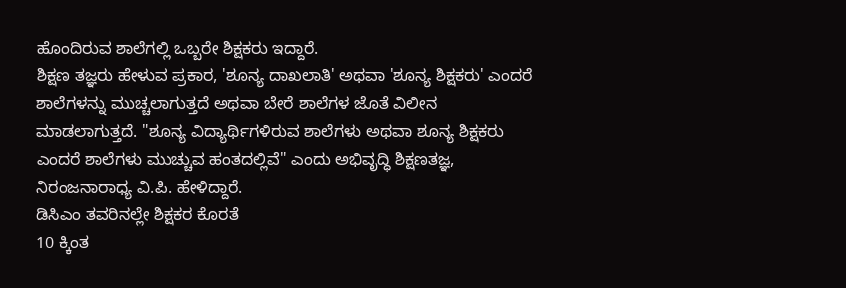ಹೊಂದಿರುವ ಶಾಲೆಗಲ್ಲಿ ಒಬ್ಬರೇ ಶಿಕ್ಷಕರು ಇದ್ದಾರೆ.
ಶಿಕ್ಷಣ ತಜ್ಞರು ಹೇಳುವ ಪ್ರಕಾರ, 'ಶೂನ್ಯ ದಾಖಲಾತಿ' ಅಥವಾ 'ಶೂನ್ಯ ಶಿಕ್ಷಕರು' ಎಂದರೆ ಶಾಲೆಗಳನ್ನು ಮುಚ್ಚಲಾಗುತ್ತದೆ ಅಥವಾ ಬೇರೆ ಶಾಲೆಗಳ ಜೊತೆ ವಿಲೀನ ಮಾಡಲಾಗುತ್ತದೆ. "ಶೂನ್ಯ ವಿದ್ಯಾರ್ಥಿಗಳಿರುವ ಶಾಲೆಗಳು ಅಥವಾ ಶೂನ್ಯ ಶಿಕ್ಷಕರು ಎಂದರೆ ಶಾಲೆಗಳು ಮುಚ್ಚುವ ಹಂತದಲ್ಲಿವೆ" ಎಂದು ಅಭಿವೃದ್ಧಿ ಶಿಕ್ಷಣತಜ್ಞ, ನಿರಂಜನಾರಾಧ್ಯ ವಿ.ಪಿ. ಹೇಳಿದ್ದಾರೆ.
ಡಿಸಿಎಂ ತವರಿನಲ್ಲೇ ಶಿಕ್ಷಕರ ಕೊರತೆ
10 ಕ್ಕಿಂತ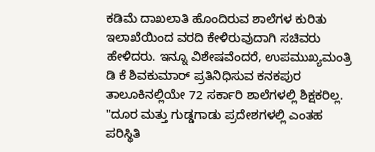ಕಡಿಮೆ ದಾಖಲಾತಿ ಹೊಂದಿರುವ ಶಾಲೆಗಳ ಕುರಿತು ಇಲಾಖೆಯಿಂದ ವರದಿ ಕೇಳಿರುವುದಾಗಿ ಸಚಿವರು ಹೇಳಿದರು. ಇನ್ನೂ ವಿಶೇಷವೆಂದರೆ, ಉಪಮುಖ್ಯಮಂತ್ರಿ ಡಿ ಕೆ ಶಿವಕುಮಾರ್ ಪ್ರತಿನಿಧಿಸುವ ಕನಕಪುರ ತಾಲೂಕಿನಲ್ಲಿಯೇ 72 ಸರ್ಕಾರಿ ಶಾಲೆಗಳಲ್ಲಿ ಶಿಕ್ಷಕರಿಲ್ಲ.
"ದೂರ ಮತ್ತು ಗುಡ್ಡಗಾಡು ಪ್ರದೇಶಗಳಲ್ಲಿ ಎಂತಹ ಪರಿಸ್ಥಿತಿ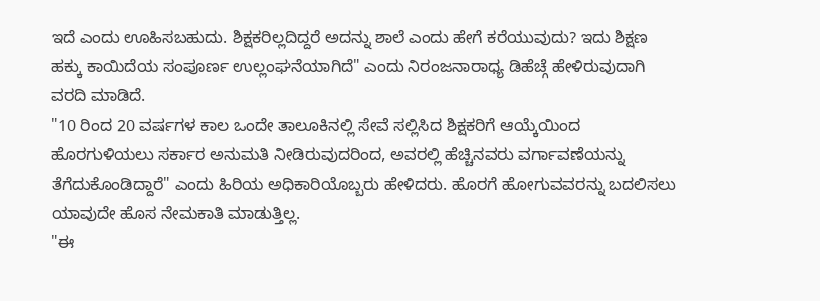ಇದೆ ಎಂದು ಊಹಿಸಬಹುದು. ಶಿಕ್ಷಕರಿಲ್ಲದಿದ್ದರೆ ಅದನ್ನು ಶಾಲೆ ಎಂದು ಹೇಗೆ ಕರೆಯುವುದು? ಇದು ಶಿಕ್ಷಣ ಹಕ್ಕು ಕಾಯಿದೆಯ ಸಂಪೂರ್ಣ ಉಲ್ಲಂಘನೆಯಾಗಿದೆ" ಎಂದು ನಿರಂಜನಾರಾಧ್ಯ ಡಿಹೆಚ್ಗೆ ಹೇಳಿರುವುದಾಗಿ ವರದಿ ಮಾಡಿದೆ.
"10 ರಿಂದ 20 ವರ್ಷಗಳ ಕಾಲ ಒಂದೇ ತಾಲೂಕಿನಲ್ಲಿ ಸೇವೆ ಸಲ್ಲಿಸಿದ ಶಿಕ್ಷಕರಿಗೆ ಆಯ್ಕೆಯಿಂದ ಹೊರಗುಳಿಯಲು ಸರ್ಕಾರ ಅನುಮತಿ ನೀಡಿರುವುದರಿಂದ, ಅವರಲ್ಲಿ ಹೆಚ್ಚಿನವರು ವರ್ಗಾವಣೆಯನ್ನು ತೆಗೆದುಕೊಂಡಿದ್ದಾರೆ" ಎಂದು ಹಿರಿಯ ಅಧಿಕಾರಿಯೊಬ್ಬರು ಹೇಳಿದರು. ಹೊರಗೆ ಹೋಗುವವರನ್ನು ಬದಲಿಸಲು ಯಾವುದೇ ಹೊಸ ನೇಮಕಾತಿ ಮಾಡುತ್ತಿಲ್ಲ.
"ಈ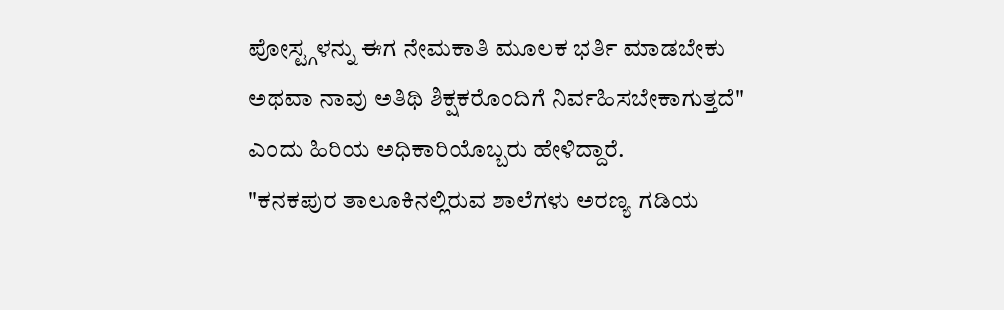ಪೋಸ್ಟ್ಗಳನ್ನು ಈಗ ನೇಮಕಾತಿ ಮೂಲಕ ಭರ್ತಿ ಮಾಡಬೇಕು ಅಥವಾ ನಾವು ಅತಿಥಿ ಶಿಕ್ಷಕರೊಂದಿಗೆ ನಿರ್ವಹಿಸಬೇಕಾಗುತ್ತದೆ" ಎಂದು ಹಿರಿಯ ಅಧಿಕಾರಿಯೊಬ್ಬರು ಹೇಳಿದ್ದಾರೆ.
"ಕನಕಪುರ ತಾಲೂಕಿನಲ್ಲಿರುವ ಶಾಲೆಗಳು ಅರಣ್ಯ ಗಡಿಯ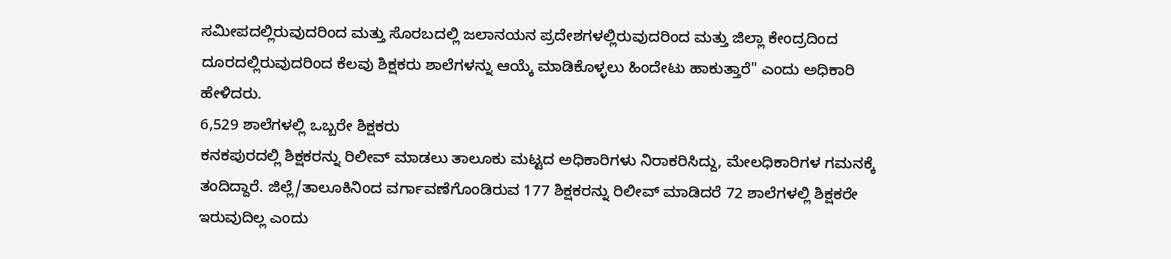ಸಮೀಪದಲ್ಲಿರುವುದರಿಂದ ಮತ್ತು ಸೊರಬದಲ್ಲಿ ಜಲಾನಯನ ಪ್ರದೇಶಗಳಲ್ಲಿರುವುದರಿಂದ ಮತ್ತು ಜಿಲ್ಲಾ ಕೇಂದ್ರದಿಂದ ದೂರದಲ್ಲಿರುವುದರಿಂದ ಕೆಲವು ಶಿಕ್ಷಕರು ಶಾಲೆಗಳನ್ನು ಆಯ್ಕೆ ಮಾಡಿಕೊಳ್ಳಲು ಹಿಂದೇಟು ಹಾಕುತ್ತಾರೆ" ಎಂದು ಅಧಿಕಾರಿ ಹೇಳಿದರು.
6,529 ಶಾಲೆಗಳಲ್ಲಿ ಒಬ್ಬರೇ ಶಿಕ್ಷಕರು
ಕನಕಪುರದಲ್ಲಿ ಶಿಕ್ಷಕರನ್ನು ರಿಲೀವ್ ಮಾಡಲು ತಾಲೂಕು ಮಟ್ಟದ ಅಧಿಕಾರಿಗಳು ನಿರಾಕರಿಸಿದ್ದು, ಮೇಲಧಿಕಾರಿಗಳ ಗಮನಕ್ಕೆ ತಂದಿದ್ದಾರೆ. ಜಿಲ್ಲೆ/ತಾಲೂಕಿನಿಂದ ವರ್ಗಾವಣೆಗೊಂಡಿರುವ 177 ಶಿಕ್ಷಕರನ್ನು ರಿಲೀವ್ ಮಾಡಿದರೆ 72 ಶಾಲೆಗಳಲ್ಲಿ ಶಿಕ್ಷಕರೇ ಇರುವುದಿಲ್ಲ ಎಂದು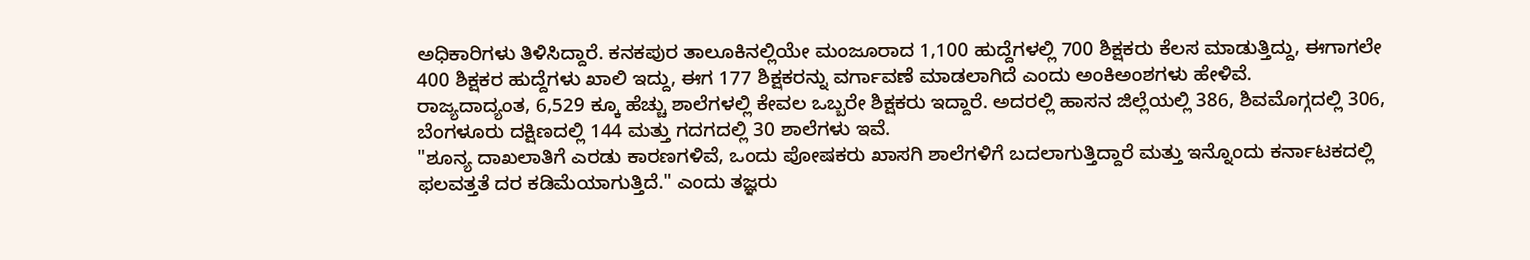ಅಧಿಕಾರಿಗಳು ತಿಳಿಸಿದ್ದಾರೆ. ಕನಕಪುರ ತಾಲೂಕಿನಲ್ಲಿಯೇ ಮಂಜೂರಾದ 1,100 ಹುದ್ದೆಗಳಲ್ಲಿ 700 ಶಿಕ್ಷಕರು ಕೆಲಸ ಮಾಡುತ್ತಿದ್ದು, ಈಗಾಗಲೇ 400 ಶಿಕ್ಷಕರ ಹುದ್ದೆಗಳು ಖಾಲಿ ಇದ್ದು, ಈಗ 177 ಶಿಕ್ಷಕರನ್ನು ವರ್ಗಾವಣೆ ಮಾಡಲಾಗಿದೆ ಎಂದು ಅಂಕಿಅಂಶಗಳು ಹೇಳಿವೆ.
ರಾಜ್ಯದಾದ್ಯಂತ, 6,529 ಕ್ಕೂ ಹೆಚ್ಚು ಶಾಲೆಗಳಲ್ಲಿ ಕೇವಲ ಒಬ್ಬರೇ ಶಿಕ್ಷಕರು ಇದ್ದಾರೆ. ಅದರಲ್ಲಿ ಹಾಸನ ಜಿಲ್ಲೆಯಲ್ಲಿ 386, ಶಿವಮೊಗ್ಗದಲ್ಲಿ 306, ಬೆಂಗಳೂರು ದಕ್ಷಿಣದಲ್ಲಿ 144 ಮತ್ತು ಗದಗದಲ್ಲಿ 30 ಶಾಲೆಗಳು ಇವೆ.
"ಶೂನ್ಯ ದಾಖಲಾತಿಗೆ ಎರಡು ಕಾರಣಗಳಿವೆ, ಒಂದು ಪೋಷಕರು ಖಾಸಗಿ ಶಾಲೆಗಳಿಗೆ ಬದಲಾಗುತ್ತಿದ್ದಾರೆ ಮತ್ತು ಇನ್ನೊಂದು ಕರ್ನಾಟಕದಲ್ಲಿ ಫಲವತ್ತತೆ ದರ ಕಡಿಮೆಯಾಗುತ್ತಿದೆ." ಎಂದು ತಜ್ಞರು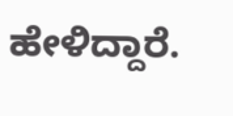ಹೇಳಿದ್ದಾರೆ.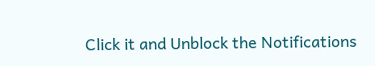Click it and Unblock the Notifications